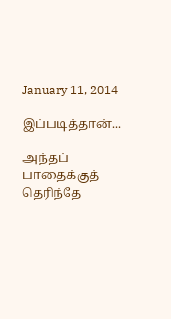January 11, 2014

இப்படித்தான்...

அந்தப் பாதைக்குத்
தெரிந்தே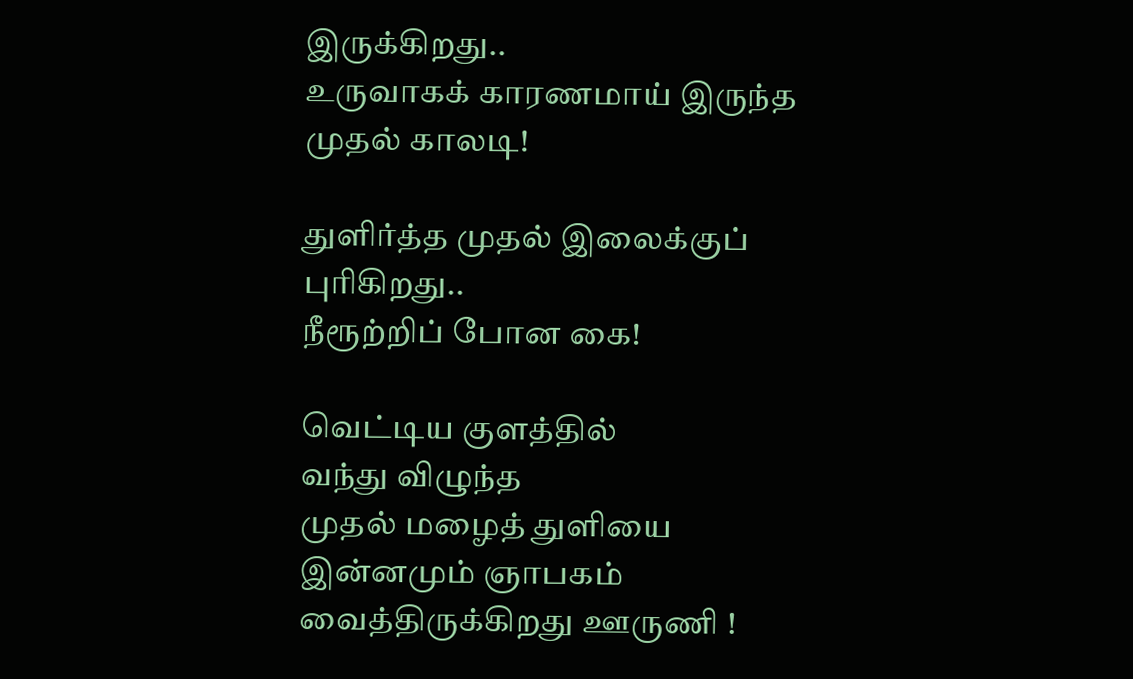இருக்கிறது..
உருவாகக் காரணமாய் இருந்த
முதல் காலடி!

துளிர்த்த முதல் இலைக்குப்
புரிகிறது..
நீரூற்றிப் போன கை!

வெட்டிய குளத்தில்
வந்து விழுந்த
முதல் மழைத் துளியை
இன்னமும் ஞாபகம்
வைத்திருக்கிறது ஊருணி !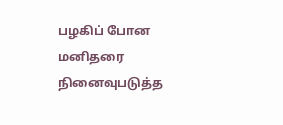பழகிப் போன
மனிதரை நினைவுபடுத்த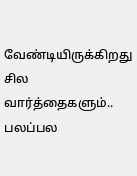வேண்டியிருக்கிறது
சில வார்த்தைகளும்..
பலப்பல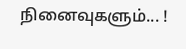நினைவுகளும்... !